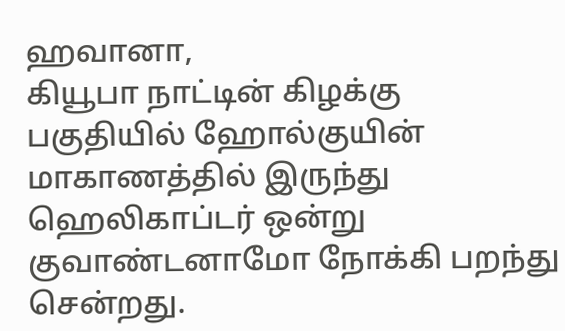ஹவானா,
கியூபா நாட்டின் கிழக்கு பகுதியில் ஹோல்குயின் மாகாணத்தில் இருந்து ஹெலிகாப்டர் ஒன்று குவாண்டனாமோ நோக்கி பறந்து சென்றது.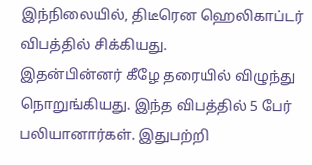இந்நிலையில், திடீரென ஹெலிகாப்டர் விபத்தில் சிக்கியது.
இதன்பின்னர் கீழே தரையில் விழுந்து நொறுங்கியது. இந்த விபத்தில் 5 பேர் பலியானார்கள். இதுபற்றி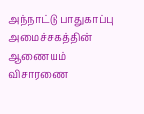அந்நாட்டு பாதுகாப்பு அமைச்சகத்தின் ஆணையம் விசாரணை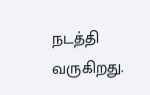நடத்தி வருகிறது.